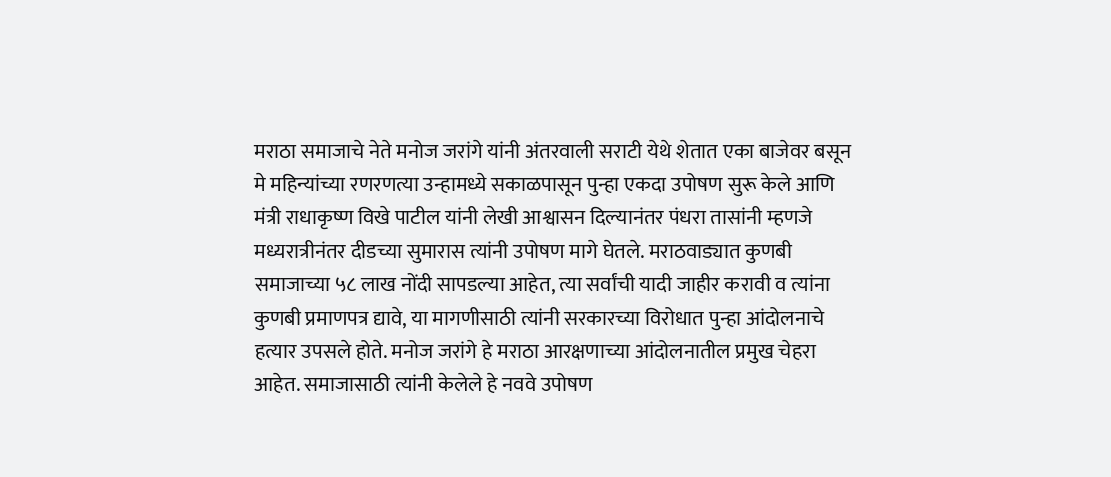मराठा समाजाचे नेते मनोज जरांगे यांनी अंतरवाली सराटी येथे शेतात एका बाजेवर बसून मे महिन्यांच्या रणरणत्या उन्हामध्ये सकाळपासून पुन्हा एकदा उपोषण सुरू केले आणि मंत्री राधाकृष्ण विखे पाटील यांनी लेखी आश्वासन दिल्यानंतर पंधरा तासांनी म्हणजे मध्यरात्रीनंतर दीडच्या सुमारास त्यांनी उपोषण मागे घेतले. मराठवाड्यात कुणबी समाजाच्या ५८ लाख नोंदी सापडल्या आहेत, त्या सर्वांची यादी जाहीर करावी व त्यांना कुणबी प्रमाणपत्र द्यावे, या मागणीसाठी त्यांनी सरकारच्या विरोधात पुन्हा आंदोलनाचे हत्यार उपसले होते. मनोज जरांगे हे मराठा आरक्षणाच्या आंदोलनातील प्रमुख चेहरा आहेत. समाजासाठी त्यांनी केलेले हे नववे उपोषण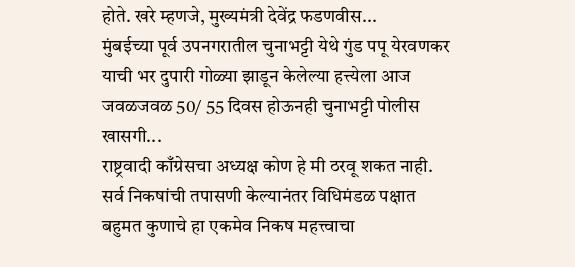होते. खरे म्हणजे, मुख्यमंत्री देवेंद्र फडणवीस...
मुंबईच्या पूर्व उपनगरातील चुनाभट्टी येथे गुंड पपू येरवणकर याची भर दुपारी गोळ्या झाडून केलेल्या हत्त्येला आज जवळजवळ 50/ 55 दिवस होऊनही चुनाभट्टी पोलीस खासगी...
राष्ट्रवादी काँग्रेसचा अध्यक्ष कोण हे मी ठरवू शकत नाही. सर्व निकषांची तपासणी केल्यानंतर विधिमंडळ पक्षात बहुमत कुणाचे हा एकमेव निकष महत्त्वाचा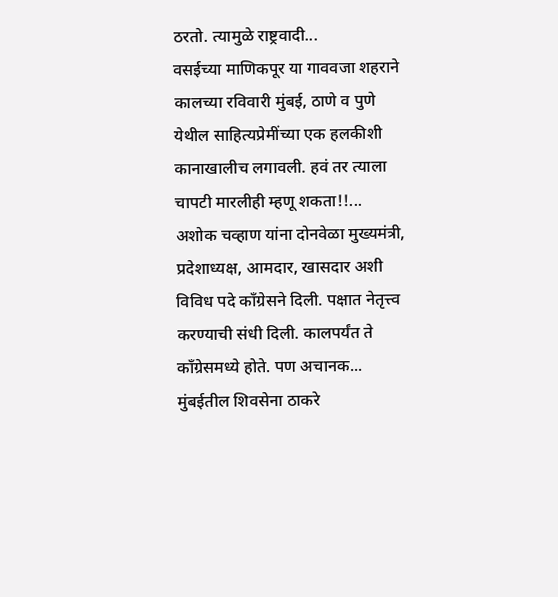ठरतो. त्यामुळे राष्ट्रवादी...
वसईच्या माणिकपूर या गाववजा शहराने कालच्या रविवारी मुंबई, ठाणे व पुणे येथील साहित्यप्रेमींच्या एक हलकीशी कानाखालीच लगावली. हवं तर त्याला चापटी मारलीही म्हणू शकता!!...
अशोक चव्हाण यांना दोनवेळा मुख्यमंत्री, प्रदेशाध्यक्ष, आमदार, खासदार अशी विविध पदे काँग्रेसने दिली. पक्षात नेतृत्त्व करण्याची संधी दिली. कालपर्यंत ते काँग्रेसमध्ये होते. पण अचानक...
मुंबईतील शिवसेना ठाकरे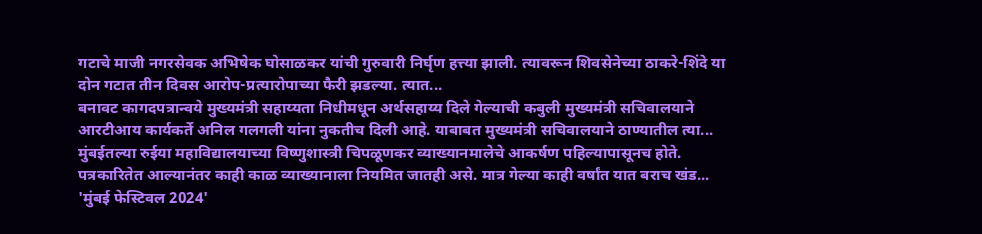गटाचे माजी नगरसेवक अभिषेक घोसाळकर यांची गुरुवारी निर्घृण हत्त्या झाली. त्यावरून शिवसेनेच्या ठाकरे-शिंदे या दोन गटात तीन दिवस आरोप-प्रत्यारोपाच्या फैरी झडल्या. त्यात...
बनावट कागदपत्रान्वये मुख्यमंत्री सहाय्यता निधीमधून अर्थसहाय्य दिले गेल्याची कबुली मुख्यमंत्री सचिवालयाने आरटीआय कार्यकर्ते अनिल गलगली यांना नुकतीच दिली आहे. याबाबत मुख्यमंत्री सचिवालयाने ठाण्यातील त्या...
मुंबईतल्या रुईया महाविद्यालयाच्या विष्णुशास्त्री चिपळूणकर व्याख्यानमालेचे आकर्षण पहिल्यापासूनच होते. पत्रकारितेत आल्यानंतर काही काळ व्याख्यानाला नियमित जातही असे. मात्र गेल्या काही वर्षांत यात बराच खंड...
'मुंबई फेस्टिवल 2024'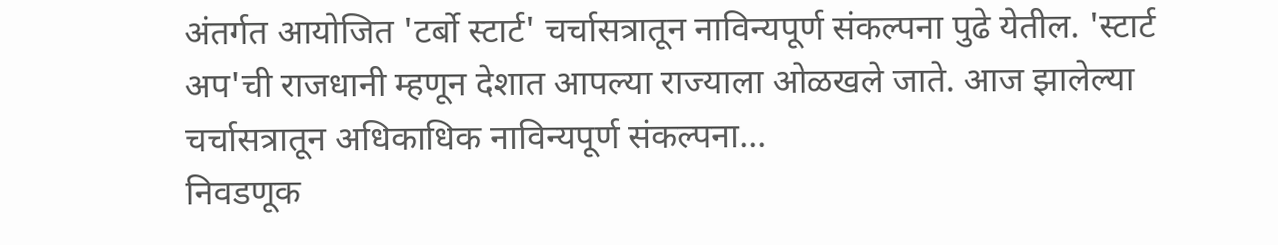अंतर्गत आयोजित 'टर्बो स्टार्ट' चर्चासत्रातून नाविन्यपूर्ण संकल्पना पुढे येतील. 'स्टार्ट अप'ची राजधानी म्हणून देशात आपल्या राज्याला ओळखले जाते. आज झालेल्या चर्चासत्रातून अधिकाधिक नाविन्यपूर्ण संकल्पना...
निवडणूक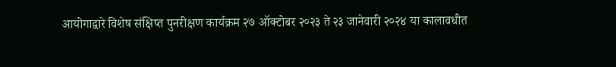आयोगाद्वारे विशेष संक्षिप्त पुनरीक्षण कार्यक्रम २७ ऑक्टोबर २०२३ ते २३ जानेवारी २०२४ या कालावधीत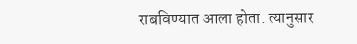राबविण्यात आला होता. त्यानुसार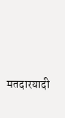मतदारयादी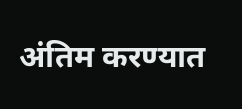अंतिम करण्यात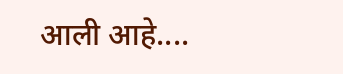आली आहे....